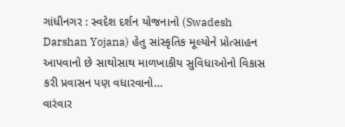ગાંધીનગર : સ્વદેશ દર્શન યોજનાનો (Swadesh Darshan Yojana) હેતુ સાંસ્કૃતિક મૂલ્યોને પ્રોત્સાહન આપવાનો છે સાથોસાથ માળખાકીય સુવિધાઓનો વિકાસ કરી પ્રવાસન પણ વધારવાનો...
વારંવાર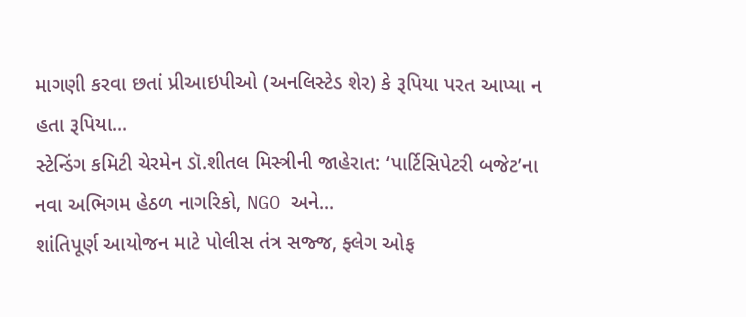માગણી કરવા છતાં પ્રીઆઇપીઓ (અનલિસ્ટેડ શેર) કે રૂપિયા પરત આપ્યા ન હતા રૂપિયા...
સ્ટેન્ડિંગ કમિટી ચેરમેન ડૉ.શીતલ મિસ્ત્રીની જાહેરાત: ‘પાર્ટિસિપેટરી બજેટ’ના નવા અભિગમ હેઠળ નાગરિકો, NGO અને...
શાંતિપૂર્ણ આયોજન માટે પોલીસ તંત્ર સજ્જ, ફ્લેગ ઓફ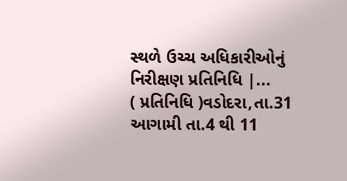સ્થળે ઉચ્ચ અધિકારીઓનું નિરીક્ષણ પ્રતિનિધિ |...
( પ્રતિનિધિ )વડોદરા,તા.31 આગામી તા.4 થી 11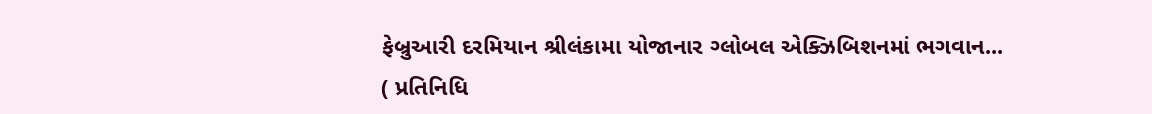ફેબ્રુઆરી દરમિયાન શ્રીલંકામા યોજાનાર ગ્લોબલ એક્ઝિબિશનમાં ભગવાન...
( પ્રતિનિધિ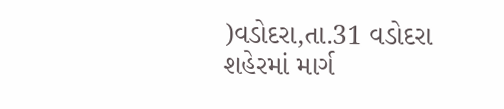)વડોદરા,તા.31 વડોદરા શહેરમાં માર્ગ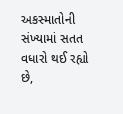અકસ્માતોની સંખ્યામાં સતત વધારો થઈ રહ્યો છે,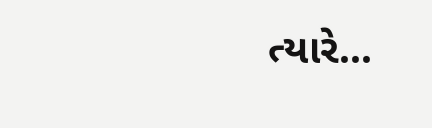ત્યારે...